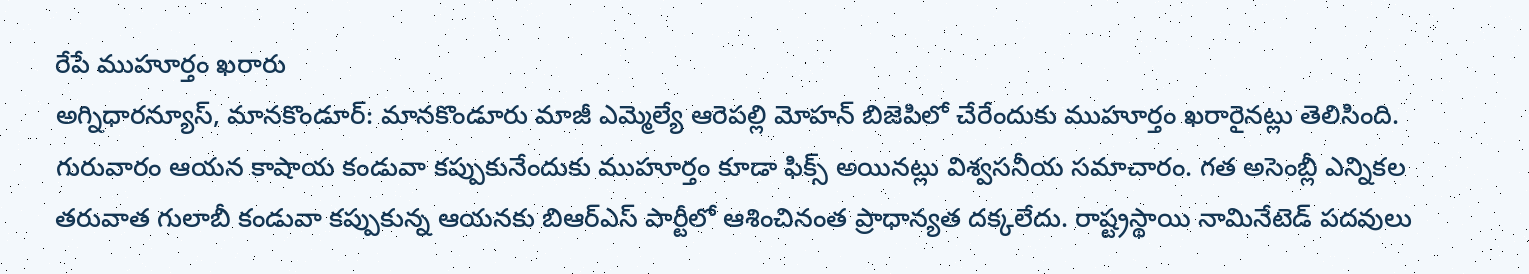రేపే ముహూర్తం ఖరారు
అగ్నిధారన్యూస్, మానకొండూర్: మానకొండూరు మాజీ ఎమ్మెల్యే ఆరెపల్లి మోహన్ బిజెపిలో చేరేందుకు ముహూర్తం ఖరారైనట్లు తెలిసింది. గురువారం ఆయన కాషాయ కండువా కప్పుకునేందుకు ముహూర్తం కూడా ఫిక్స్ అయినట్లు విశ్వసనీయ సమాచారం. గత అసెంబ్లీ ఎన్నికల తరువాత గులాబీ కండువా కప్పుకున్న ఆయనకు బిఆర్ఎస్ పార్టీలో ఆశించినంత ప్రాధాన్యత దక్కలేదు. రాష్ట్రస్థాయి నామినేటెడ్ పదవులు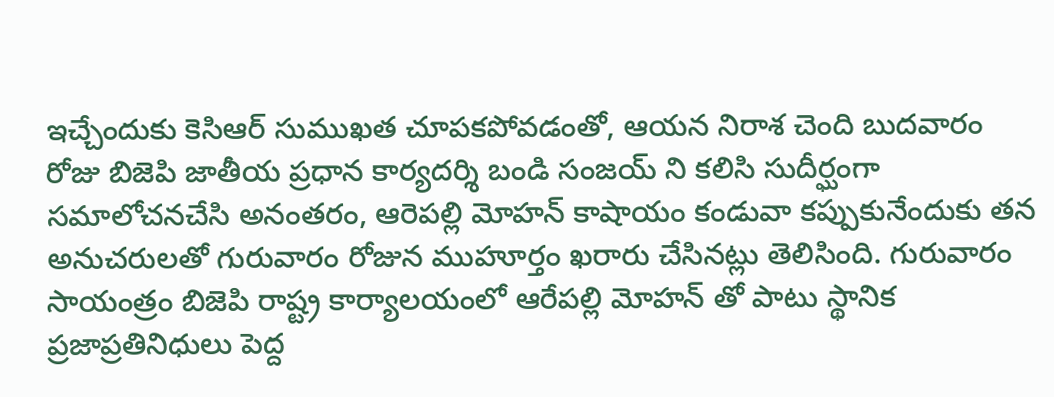ఇచ్చేందుకు కెసిఆర్ సుముఖత చూపకపోవడంతో, ఆయన నిరాశ చెంది బుదవారం రోజు బిజెపి జాతీయ ప్రధాన కార్యదర్శి బండి సంజయ్ ని కలిసి సుదీర్ఘంగా సమాలోచనచేసి అనంతరం, ఆరెపల్లి మోహన్ కాషాయం కండువా కప్పుకునేందుకు తన అనుచరులతో గురువారం రోజున ముహూర్తం ఖరారు చేసినట్లు తెలిసింది. గురువారం సాయంత్రం బిజెపి రాష్ట్ర కార్యాలయంలో ఆరేపల్లి మోహన్ తో పాటు స్థానిక ప్రజాప్రతినిధులు పెద్ద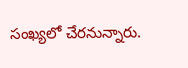సంఖ్యలో చేరనున్నారు.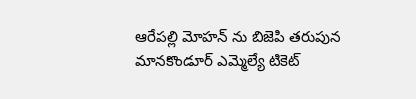ఆరేపల్లి మోహన్ ను బిజెపి తరుపున మానకొండూర్ ఎమ్మెల్యే టికెట్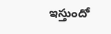ఇస్తుందో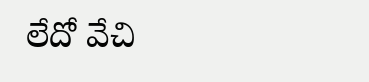లేదో వేచి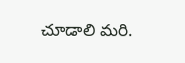చూడాలి మరి.